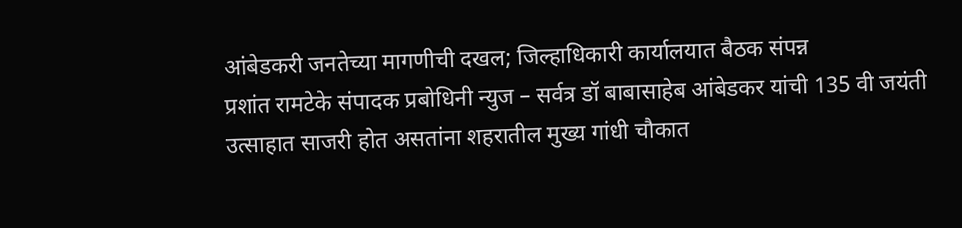आंबेडकरी जनतेच्या मागणीची दखल; जिल्हाधिकारी कार्यालयात बैठक संपन्न
प्रशांत रामटेके संपादक प्रबोधिनी न्युज – सर्वत्र डॉ बाबासाहेब आंबेडकर यांची 135 वी जयंती उत्साहात साजरी होत असतांना शहरातील मुख्य गांधी चौकात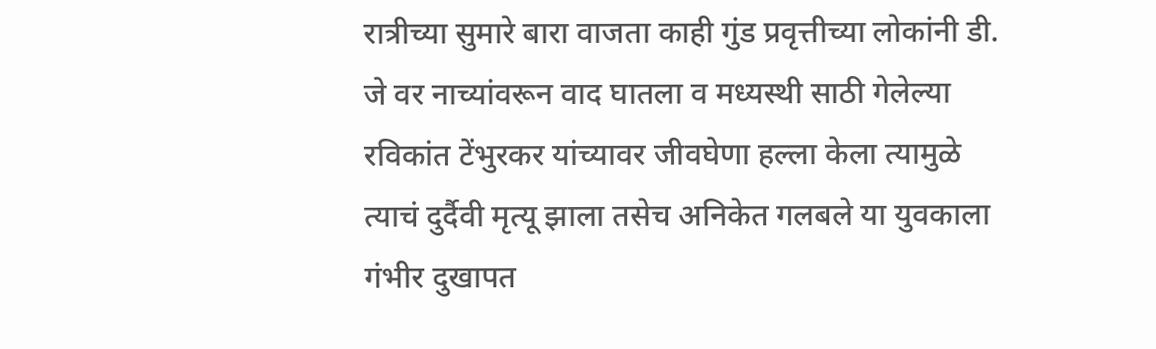रात्रीच्या सुमारे बारा वाजता काही गुंड प्रवृत्तीच्या लोकांनी डी. जे वर नाच्यांवरून वाद घातला व मध्यस्थी साठी गेलेल्या रविकांत टेंभुरकर यांच्यावर जीवघेणा हल्ला केला त्यामुळे त्याचं दुर्दैवी मृत्यू झाला तसेच अनिकेत गलबले या युवकाला गंभीर दुखापत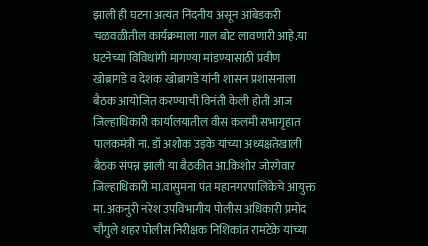झाली ही घटना अत्यंत निंदनीय असून आंबेडकरी चळवळीतील कार्यक्रमाला गाल बोट लावणारी आहे.या घटनेच्या विविधांगी मागण्या मांडण्यासाठी प्रवीण खोब्रागडे व देशक खोब्रागडे यांनी शासन प्रशासनाला बैठक आयोजित करण्याची विनंती केली होती आज जिल्हाधिकारी कार्यालयातील वीस कलमी सभागृहात पालकमंत्री ना. डॉ अशोक उइके यांच्या अध्यक्षतेखाली बैठक संपन्न झाली या बैठकीत आ.किशोर जोरगेवार जिल्हाधिकारी मा.वासुमना पंत महानगरपालिकेचे आयुक्त मा. अकनुरी नरेश उपविभागीय पोलीस अधिकारी प्रमोद चौगुले शहर पोलीस निरीक्षक निशिकांत रामटेके यांच्या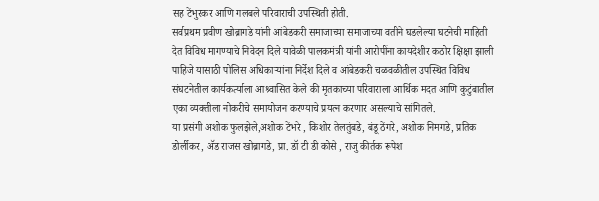सह टेंभुरकर आणि गलबले परिवाराची उपस्थिती होती.
सर्वप्रथम प्रवीण खोब्रागडे यांनी आंबेडकरी समाजाच्या समाजाच्या वतीने घडलेल्या घटनेची माहिती देत विविध मागण्याचे निवेदन दिले यावेळी पालकमंत्री यांनी आरोपींना कायदेशीर कठोर क्षिक्षा झाली पाहिजे यासाठी पोलिस अधिकाऱ्यांना निर्देश दिले व आंबेडकरी चळवळीतील उपस्थित विविध संघटनेतील कार्यकर्त्याला आश्र्वासित केले की मृतकाच्या परिवाराला आर्थिक मदत आणि कुटुंबातील एका व्यक्तीला नोकरीचे समायोजन करण्याचे प्रयत्न करणार असल्याचे सांगितले.
या प्रसंगी अशोक फुलझेले,अशोक टेंभरे , किशोर तेलतुंबडे, बंडू ठेंगरे, अशोक निमगडे, प्रतिक डोर्लीकर, ॲड राजस खोब्रागडे, प्रा. डॉ टी डी कोसे , राजु कीर्तक रूपेश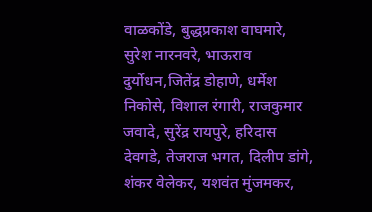वाळकोंडे, बुद्धप्रकाश वाघमारे, सुरेश नारनवरे, भाऊराव दुर्योधन,जितेंद्र डोहाणे, धर्मेश निकोसे, विशाल रंगारी, राजकुमार जवादे, सुरेंद्र रायपुरे, हरिदास देवगडे, तेजराज भगत, दिलीप डांगे, शंकर वेलेकर, यशवंत मुंजमकर,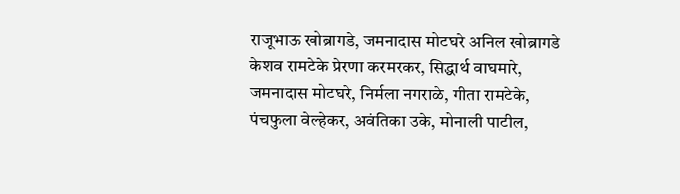राजूभाऊ खोब्रागडे, जमनादास मोटघरे अनिल खोब्रागडे केशव रामटेके प्रेरणा करमरकर, सिद्धार्थ वाघमारे, जमनादास मोटघरे, निर्मला नगराळे, गीता रामटेके, पंचफुला वेल्हेकर, अवंतिका उके, मोनाली पाटील,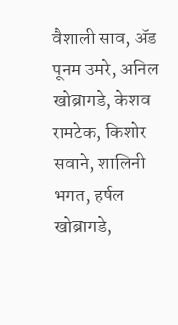वैशाली साव, ॲड पूनम उमरे, अनिल खोब्रागडे, केशव रामटेक, किशोर सवाने, शालिनी भगत, हर्षल खोब्रागडे,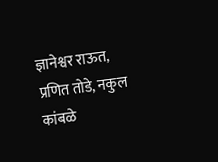ज्ञानेश्वर राऊत, प्रणित तोडे, नकुल कांबळे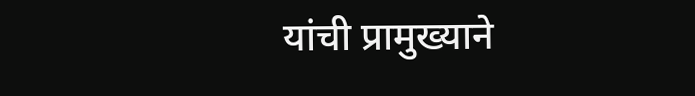यांची प्रामुख्याने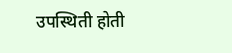उपस्थिती होती